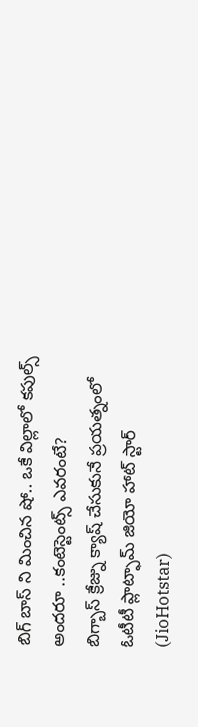బిగ్ బాస్ ని మించిన షో.. ఒకే విల్లాలో కపుల్స్ అందరూ ..కంటెస్టెంట్స్ ఎవరంటే?
బిగ్బాస్ క్రేజ్ను క్యాష్ చేసుకునే ప్రయత్నంలో ఓటీటీ ప్లాట్ఫామ్ జియో హాట్ స్టార్ (JioHotstar)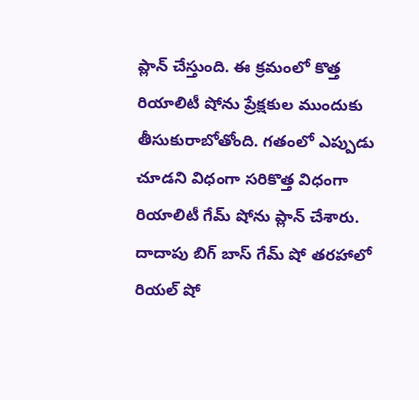ప్లాన్ చేస్తుంది. ఈ క్రమంలో కొత్త రియాలిటీ షోను ప్రేక్షకుల ముందుకు తీసుకురాబోతోంది. గతంలో ఎప్పుడు చూడని విధంగా సరికొత్త విధంగా రియాలిటీ గేమ్ షోను ప్లాన్ చేశారు. దాదాపు బిగ్ బాస్ గేమ్ షో తరహాలో రియల్ షో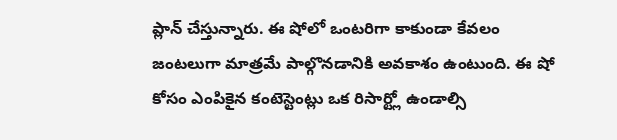ప్లాన్ చేస్తున్నారు. ఈ షోలో ఒంటరిగా కాకుండా కేవలం జంటలుగా మాత్రమే పాల్గొనడానికి అవకాశం ఉంటుంది. ఈ షో కోసం ఎంపికైన కంటెస్టెంట్లు ఒక రిసార్ట్లో ఉండాల్సి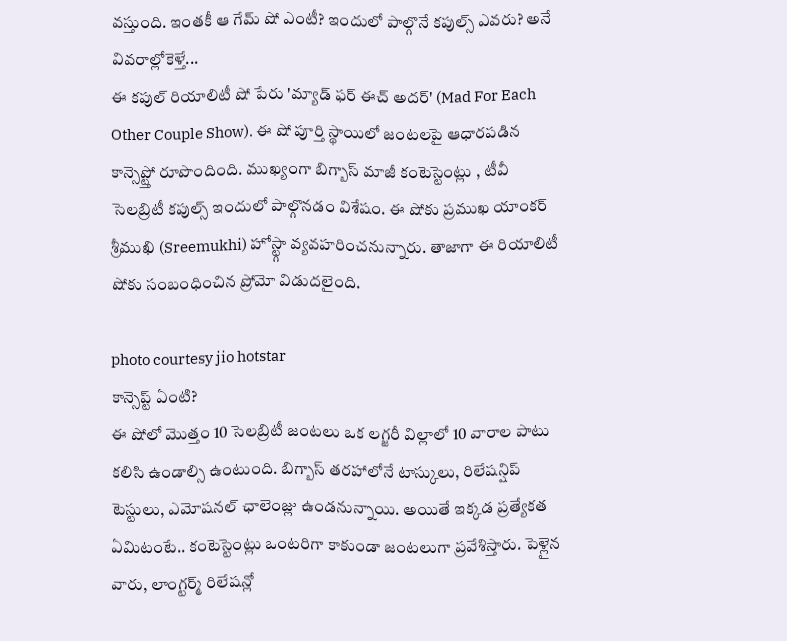వస్తుంది. ఇంతకీ ఆ గేమ్ షో ఎంటీ? ఇందులో పాల్గొనే కపుల్స్ ఎవరు? అనే వివరాల్లోకెళ్తే...
ఈ కపుల్ రియాలిటీ షో పేరు 'మ్యాడ్ ఫర్ ఈచ్ అదర్' (Mad For Each Other Couple Show). ఈ షో పూర్తి స్థాయిలో జంటలపై ఆధారపడిన కాన్సెప్ట్తో రూపొందింది. ముఖ్యంగా బిగ్బాస్ మాజీ కంటెస్టెంట్లు , టీవీ సెలబ్రిటీ కపుల్స్ ఇందులో పాల్గొనడం విశేషం. ఈ షోకు ప్రముఖ యాంకర్ శ్రీముఖి (Sreemukhi) హోస్ట్గా వ్యవహరించనున్నారు. తాజాగా ఈ రియాలిటీ షోకు సంబంధించిన ప్రోమో విడుదలైంది.

photo courtesy jio hotstar
కాన్సెప్ట్ ఏంటి?
ఈ షోలో మొత్తం 10 సెలబ్రిటీ జంటలు ఒక లగ్జరీ విల్లాలో 10 వారాల పాటు కలిసి ఉండాల్సి ఉంటుంది. బిగ్బాస్ తరహాలోనే టాస్కులు, రిలేషన్షిప్ టెస్టులు, ఎమోషనల్ ఛాలెంజ్లు ఉండనున్నాయి. అయితే ఇక్కడ ప్రత్యేకత ఏమిటంటే.. కంటెస్టెంట్లు ఒంటరిగా కాకుండా జంటలుగా ప్రవేశిస్తారు. పెళ్లైన వారు, లాంగ్టర్మ్ రిలేషన్లో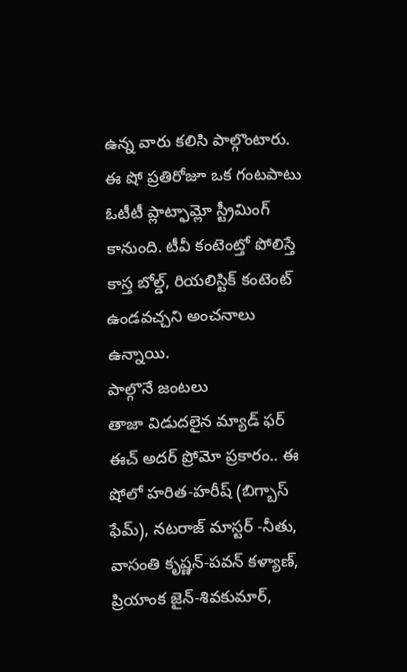ఉన్న వారు కలిసి పాల్గొంటారు. ఈ షో ప్రతిరోజూ ఒక గంటపాటు ఓటీటీ ప్లాట్ఫామ్లో స్ట్రీమింగ్ కానుంది. టీవీ కంటెంట్తో పోలిస్తే కాస్త బోల్డ్, రియలిస్టిక్ కంటెంట్ ఉండవచ్చని అంచనాలు ఉన్నాయి.
పాల్గొనే జంటలు
తాజా విడుదలైన మ్యాడ్ ఫర్ ఈచ్ అదర్ ప్రోమో ప్రకారం.. ఈ షోలో హరిత-హరీష్ (బిగ్బాస్ ఫేమ్), నటరాజ్ మాస్టర్ -నీతు, వాసంతి కృష్ణన్-పవన్ కళ్యాణ్, ప్రియాంక జైన్-శివకుమార్,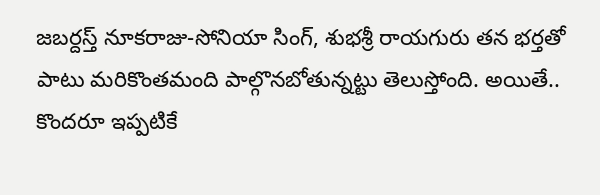జబర్దస్త్ నూకరాజు-సోనియా సింగ్, శుభశ్రీ రాయగురు తన భర్తతో పాటు మరికొంతమంది పాల్గొనబోతున్నట్టు తెలుస్తోంది. అయితే.. కొందరూ ఇప్పటికే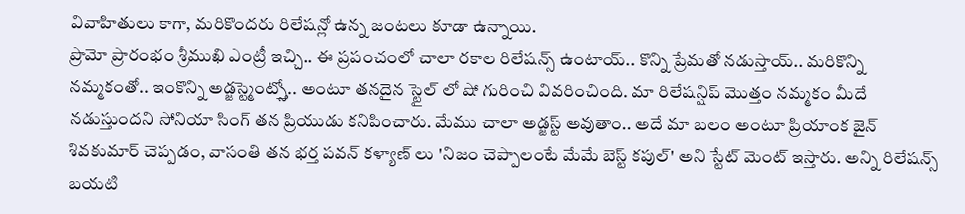వివాహితులు కాగా, మరికొందరు రిలేషన్లో ఉన్న జంటలు కూడా ఉన్నాయి.
ప్రొమో ప్రారంభం శ్రీముఖి ఎంట్రీ ఇచ్చి.. ఈ ప్రపంచంలో చాలా రకాల రిలేషన్స్ ఉంటాయ్.. కొన్ని ప్రేమతో నడుస్తాయ్.. మరికొన్ని నమ్మకంతో.. ఇంకొన్ని అడ్జస్ట్మెంట్స్తో.. అంటూ తనదైన స్టైల్ లో షో గురించి వివరించింది. మా రిలేషన్షిప్ మొత్తం నమ్మకం మీదే నడుస్తుందని సోనియా సింగ్ తన ప్రియుడు కనిపించారు. మేము చాలా అడ్జస్ట్ అవుతాం.. అదే మా బలం అంటూ ప్రియాంక జైన్ శివకుమార్ చెప్పడం, వాసంతి తన భర్త పవన్ కళ్యాణ్ లు 'నిజం చెప్పాలంటే మేమే బెస్ట్ కపుల్' అని స్టేట్ మెంట్ ఇస్తారు. అన్ని రిలేషన్స్ బయటి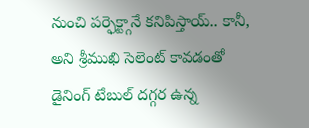నుంచి పర్ఫెక్ట్గానే కనిపిస్తాయ్.. కానీ, అని శ్రీముఖి సెలెంట్ కావడంతో డైనింగ్ టేబుల్ దగ్గర ఉన్న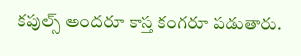కపుల్స్ అందరూ కాస్త కంగరూ పడుతారు.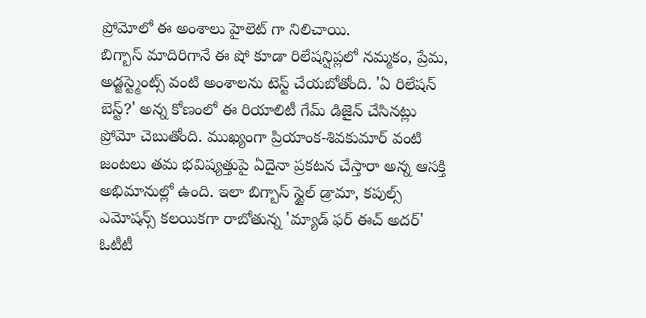ప్రోమోలో ఈ అంశాలు హైలెట్ గా నిలిచాయి.
బిగ్బాస్ మాదిరిగానే ఈ షో కూడా రిలేషన్షిప్లలో నమ్మకం, ప్రేమ, అడ్జస్ట్మెంట్స్ వంటి అంశాలను టెస్ట్ చేయబోతోంది. 'ఏ రిలేషన్ బెస్ట్?' అన్న కోణంలో ఈ రియాలిటీ గేమ్ డిజైన్ చేసినట్లు ప్రోమో చెబుతోంది. ముఖ్యంగా ప్రియాంక-శివకుమార్ వంటి జంటలు తమ భవిష్యత్తుపై ఏదైనా ప్రకటన చేస్తారా అన్న ఆసక్తి అభిమానుల్లో ఉంది. ఇలా బిగ్బాస్ స్టైల్ డ్రామా, కపుల్స్ ఎమోషన్స్ కలయికగా రాబోతున్న 'మ్యాడ్ ఫర్ ఈచ్ అదర్' ఓటీటీ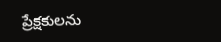ప్రేక్షకులను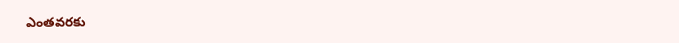ఎంతవరకు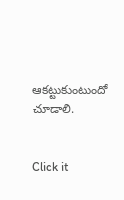ఆకట్టుకుంటుందో చూడాలి.


Click it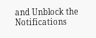and Unblock the Notifications